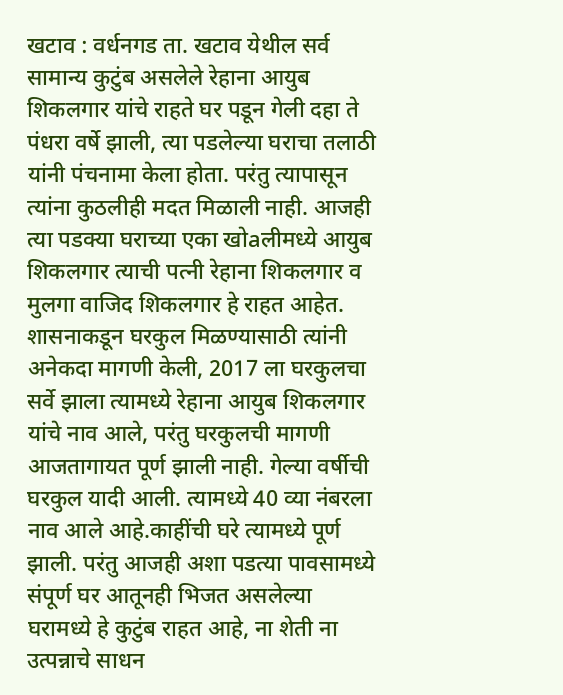खटाव : वर्धनगड ता. खटाव येथील सर्व सामान्य कुटुंब असलेले रेहाना आयुब शिकलगार यांचे राहते घर पडून गेली दहा ते पंधरा वर्षे झाली, त्या पडलेल्या घराचा तलाठी यांनी पंचनामा केला होता. परंतु त्यापासून त्यांना कुठलीही मदत मिळाली नाही. आजही त्या पडक्या घराच्या एका खोaलीमध्ये आयुब शिकलगार त्याची पत्नी रेहाना शिकलगार व मुलगा वाजिद शिकलगार हे राहत आहेत. शासनाकडून घरकुल मिळण्यासाठी त्यांनी अनेकदा मागणी केली, 2017 ला घरकुलचा सर्वे झाला त्यामध्ये रेहाना आयुब शिकलगार यांचे नाव आले, परंतु घरकुलची मागणी आजतागायत पूर्ण झाली नाही. गेल्या वर्षीची घरकुल यादी आली. त्यामध्ये 40 व्या नंबरला नाव आले आहे.काहींची घरे त्यामध्ये पूर्ण झाली. परंतु आजही अशा पडत्या पावसामध्ये संपूर्ण घर आतूनही भिजत असलेल्या घरामध्ये हे कुटुंब राहत आहे, ना शेती ना उत्पन्नाचे साधन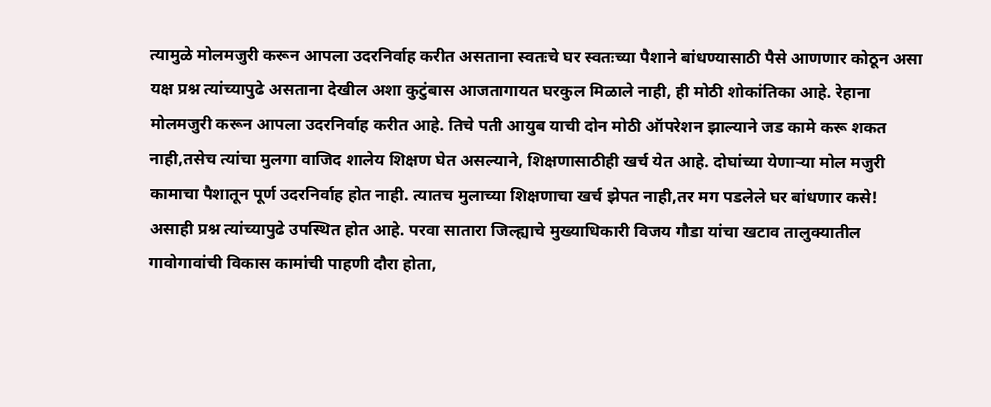त्यामुळे मोलमजुरी करून आपला उदरनिर्वाह करीत असताना स्वतःचे घर स्वतःच्या पैशाने बांधण्यासाठी पैसे आणणार कोठून असा यक्ष प्रश्न त्यांच्यापुढे असताना देखील अशा कुटुंबास आजतागायत घरकुल मिळाले नाही, ही मोठी शोकांतिका आहे. रेहाना मोलमजुरी करून आपला उदरनिर्वाह करीत आहे. तिचे पती आयुब याची दोन मोठी ऑपरेशन झाल्याने जड कामे करू शकत नाही,तसेच त्यांचा मुलगा वाजिद शालेय शिक्षण घेत असल्याने, शिक्षणासाठीही खर्च येत आहे. दोघांच्या येणाऱ्या मोल मजुरी कामाचा पैशातून पूर्ण उदरनिर्वाह होत नाही. त्यातच मुलाच्या शिक्षणाचा खर्च झेपत नाही,तर मग पडलेले घर बांधणार कसे! असाही प्रश्न त्यांच्यापुढे उपस्थित होत आहे. परवा सातारा जिल्ह्याचे मुख्याधिकारी विजय गौडा यांचा खटाव तालुक्यातील गावोगावांची विकास कामांची पाहणी दौरा होता,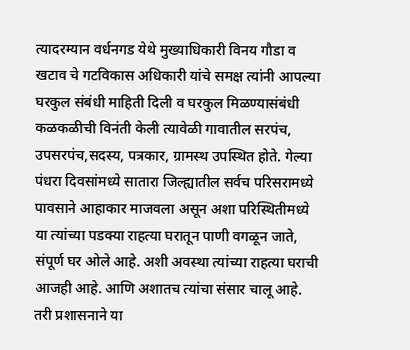त्यादरम्यान वर्धनगड येथे मुख्याधिकारी विनय गौडा व खटाव चे गटविकास अधिकारी यांचे समक्ष त्यांनी आपल्या घरकुल संबंधी माहिती दिली व घरकुल मिळण्यासंबंधी कळकळीची विनंती केली त्यावेळी गावातील सरपंच, उपसरपंच,सदस्य, पत्रकार, ग्रामस्थ उपस्थित होते. गेल्या पंधरा दिवसांमध्ये सातारा जिल्ह्यातील सर्वच परिसरामध्ये पावसाने आहाकार माजवला असून अशा परिस्थितीमध्ये या त्यांच्या पडक्या राहत्या घरातून पाणी वगळून जाते, संपूर्ण घर ओले आहे. अशी अवस्था त्यांच्या राहत्या घराची आजही आहे. आणि अशातच त्यांचा संसार चालू आहे. तरी प्रशासनाने या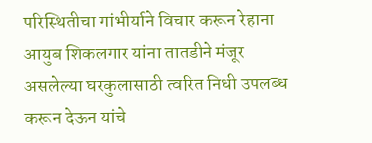परिस्थितीचा गांभीर्याने विचार करून रेहाना आयुब शिकलगार यांना तातडीने मंजूर असलेल्या घरकुलासाठी त्वरित निधी उपलब्ध करून देऊन यांचे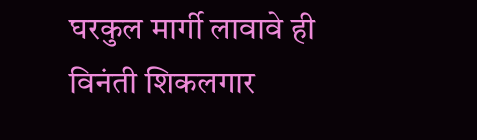घरकुल मार्गी लावावे ही विनंती शिकलगार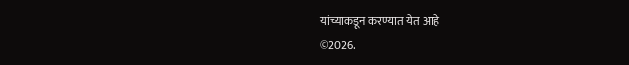यांच्याकडून करण्यात येत आहे
©2026.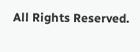All Rights Reserved.